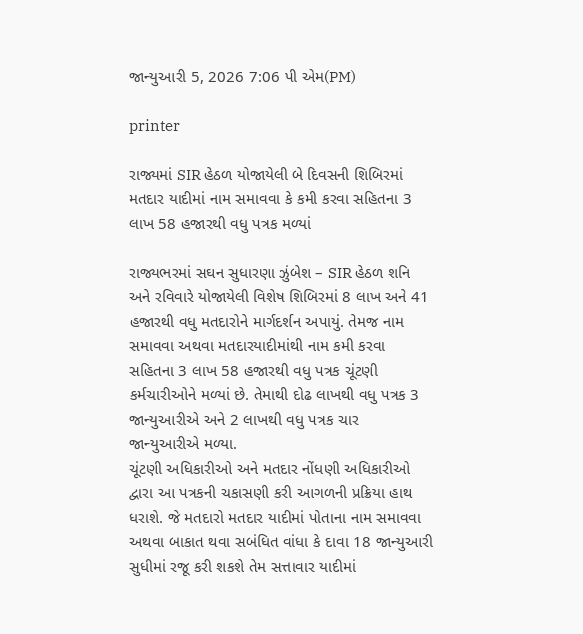જાન્યુઆરી 5, 2026 7:06 પી એમ(PM)

printer

રાજ્યમાં SIR હેઠળ યોજાયેલી બે દિવસની શિબિરમાં મતદાર યાદીમાં નામ સમાવવા કે કમી કરવા સહિતના 3 લાખ 58 હજારથી વધુ પત્રક મળ્યાં

રાજ્યભરમાં સઘન સુધારણા ઝુંબેશ – SIR હેઠળ શનિ અને રવિવારે યોજાયેલી વિશેષ શિબિરમાં 8 લાખ અને 41 હજારથી વધુ મતદારોને માર્ગદર્શન અપાયું. તેમજ નામ સમાવવા અથવા મતદારયાદીમાંથી નામ કમી કરવા સહિતના 3 લાખ 58 હજારથી વધુ પત્રક ચૂંટણી કર્મચારીઓને મળ્યાં છે. તેમાથી દોઢ લાખથી વધુ પત્રક 3 જાન્યુઆરીએ અને 2 લાખથી વધુ પત્રક ચાર જાન્યુઆરીએ મળ્યા.
ચૂંટણી અધિકારીઓ અને મતદાર નોંધણી અધિકારીઓ દ્વારા આ પત્રકની ચકાસણી કરી આગળની પ્રક્રિયા હાથ ધરાશે. જે મતદારો મતદાર યાદીમાં પોતાના નામ સમાવવા અથવા બાકાત થવા સબંધિત વાંધા કે દાવા 18 જાન્યુઆરી સુધીમાં રજૂ કરી શકશે તેમ સત્તાવાર યાદીમાં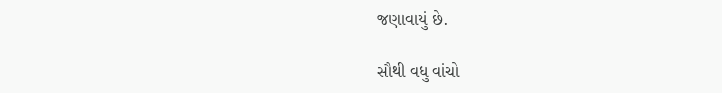જણાવાયું છે.

સૌથી વધુ વાંચો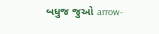બધુજ જુઓ arrow-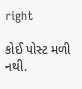right

કોઈ પોસ્ટ મળી નથી.